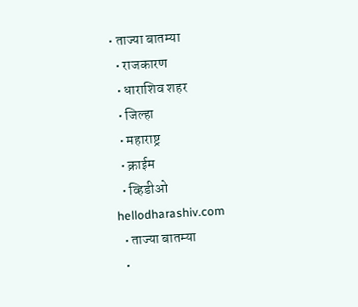• ताज्या बातम्या
  • राजकारण
  • धाराशिव शहर
  • जिल्हा
  • महाराष्ट्र
  • क्राईम
  • व्हिडीओ
hellodharashiv.com
  • ताज्या बातम्या
  •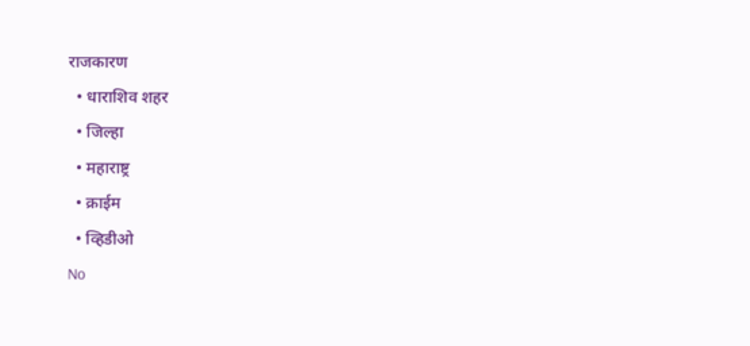राजकारण
  • धाराशिव शहर
  • जिल्हा
  • महाराष्ट्र
  • क्राईम
  • व्हिडीओ
No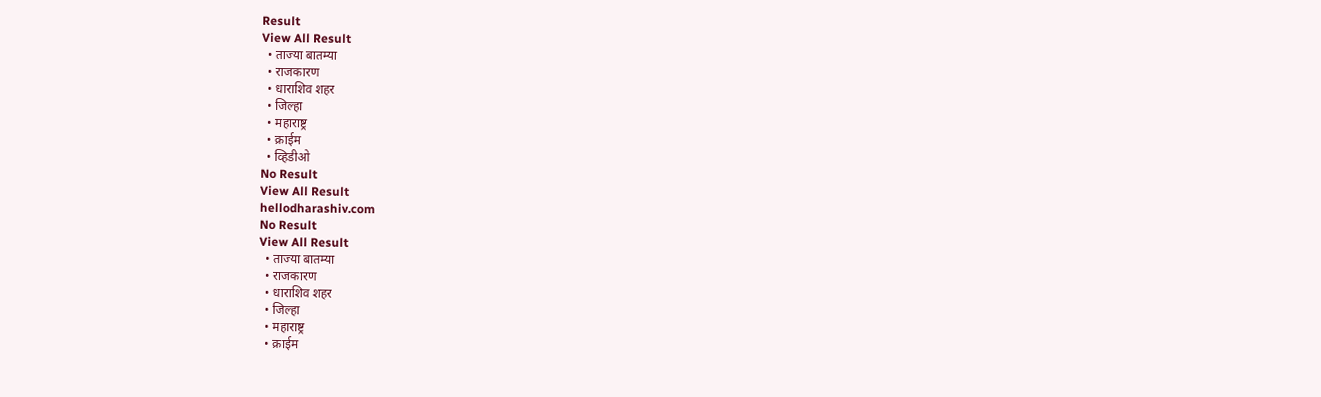Result
View All Result
  • ताज्या बातम्या
  • राजकारण
  • धाराशिव शहर
  • जिल्हा
  • महाराष्ट्र
  • क्राईम
  • व्हिडीओ
No Result
View All Result
hellodharashiv.com
No Result
View All Result
  • ताज्या बातम्या
  • राजकारण
  • धाराशिव शहर
  • जिल्हा
  • महाराष्ट्र
  • क्राईम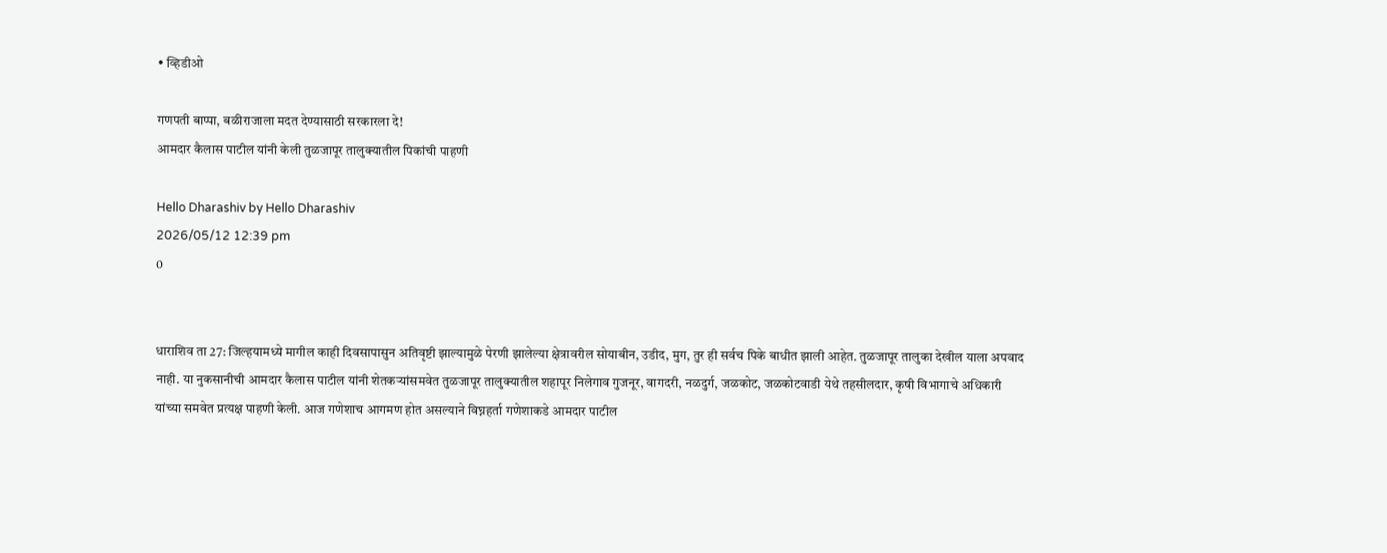• व्हिडीओ

गणपती बाप्पा, बळीराजाला मदत देण्यासाठी सरकारला दे!
आमदार कैलास पाटील यांनी केली तुळजापूर तालुक्यातील पिकांची पाहणी

Hello Dharashiv by Hello Dharashiv
2026/05/12 12:39 pm
0


धाराशिव ता 27: जिल्हयामध्ये मागील काही दिवसापासुन अतिवृष्टी झाल्यामुळे पेरणी झालेल्या क्षेत्रावरील सोयाबीन, उडीद, मुग, तुर ही सर्वच पिके बाधीत झाली आहेत. तुळजापूर तालुका देखील याला अपवाद नाही. या नुकसानीची आमदार कैलास पाटील यांनी शेतकऱ्यांसमवेत तुळजापूर तालुक्यातील शहापूर निलेगाव गुजनूर, वागदरी, नळदुर्ग, जळकोट, जळकोटवाडी येथे तहसीलदार, कृषी विभागाचे अधिकारी यांच्या समवेत प्रत्यक्ष पाहणी केली. आज गणेशाच आगमण होत असल्याने विघ्नहर्ता गणेशाकडे आमदार पाटील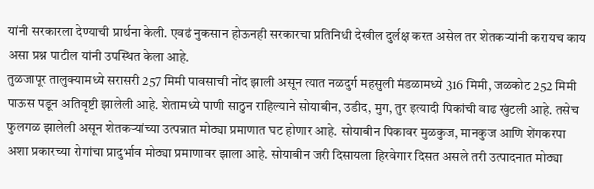यांनी सरकारला देण्याची प्रार्थना केली. एवढं नुकसान होऊनही सरकारचा प्रतिनिधी देखील दुर्लक्ष करत असेल तर शेतकऱ्यांनी करायच काय असा प्रश्न पाटील यांनी उपस्थित केला आहे.
तुळजापूर तालुक्यामध्ये सरासरी 257 मिमी पावसाची नोंद झाली असून त्यात नळदुर्ग महसुली मंडळामध्ये 316 मिमी, जळकोट 252 मिमी  पाऊस पडून अतिवृष्टी झालेली आहे. शेतामध्ये पाणी साठुन राहिल्याने सोयाबीन, उडीद, मुग, तुर इत्यादी पिकांची वाढ खुंटली आहे. तसेच फुलगळ झालेली असून शेतकऱ्यांच्या उत्पन्नात मोठ्या प्रमाणात घट होणार आहे. सोयाबीन पिकावर मुळकुज, मानकुज आणि शेंगकरपा अशा प्रकारच्या रोगांचा प्रादुर्भाव मोठ्या प्रमाणावर झाला आहे. सोयाबीन जरी दिसायला हिरवेगार दिसत असले तरी उत्पादनात मोठ्या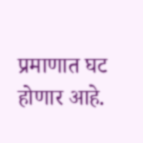प्रमाणात घट होणार आहे.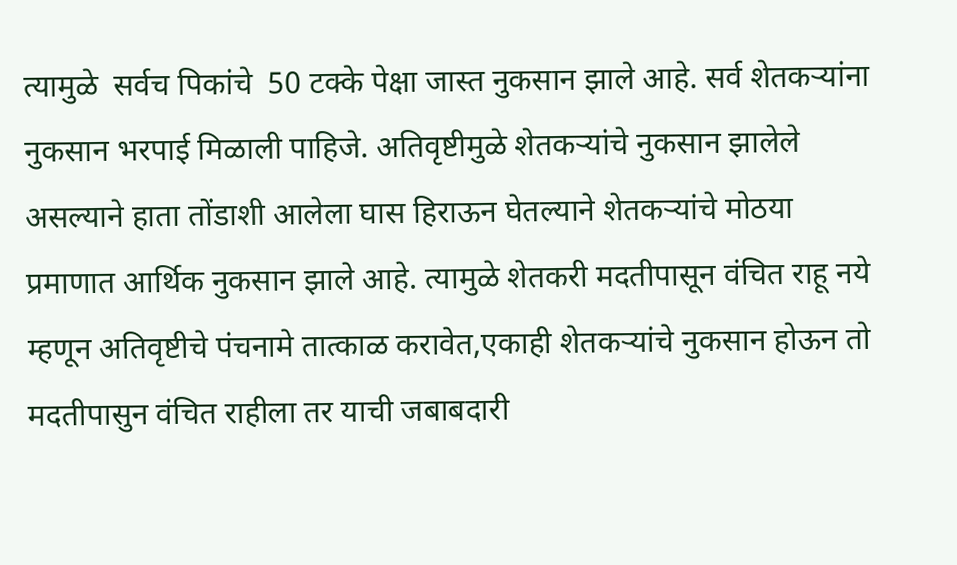त्यामुळे  सर्वच पिकांचे  50 टक्के पेक्षा जास्त नुकसान झाले आहे. सर्व शेतकऱ्यांना नुकसान भरपाई मिळाली पाहिजे. अतिवृष्टीमुळे शेतकऱ्यांचे नुकसान झालेले असल्याने हाता तोंडाशी आलेला घास हिराऊन घेतल्याने शेतकऱ्यांचे मोठया प्रमाणात आर्थिक नुकसान झाले आहे. त्यामुळे शेतकरी मदतीपासून वंचित राहू नये म्हणून अतिवृष्टीचे पंचनामे तात्काळ करावेत,एकाही शेतकऱ्यांचे नुकसान होऊन तो मदतीपासुन वंचित राहीला तर याची जबाबदारी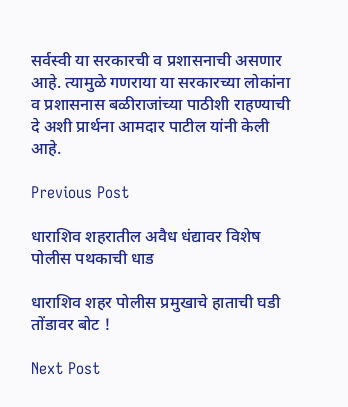सर्वस्वी या सरकारची व प्रशासनाची असणार आहे. त्यामुळे गणराया या सरकारच्या लोकांना व प्रशासनास बळीराजांच्या पाठीशी राहण्याची दे अशी प्रार्थना आमदार पाटील यांनी केली आहे.

Previous Post

धाराशिव शहरातील अवैध धंद्यावर विशेष पोलीस पथकाची धाड

धाराशिव शहर पोलीस प्रमुखाचे हाताची घडी तोंडावर बोट !

Next Post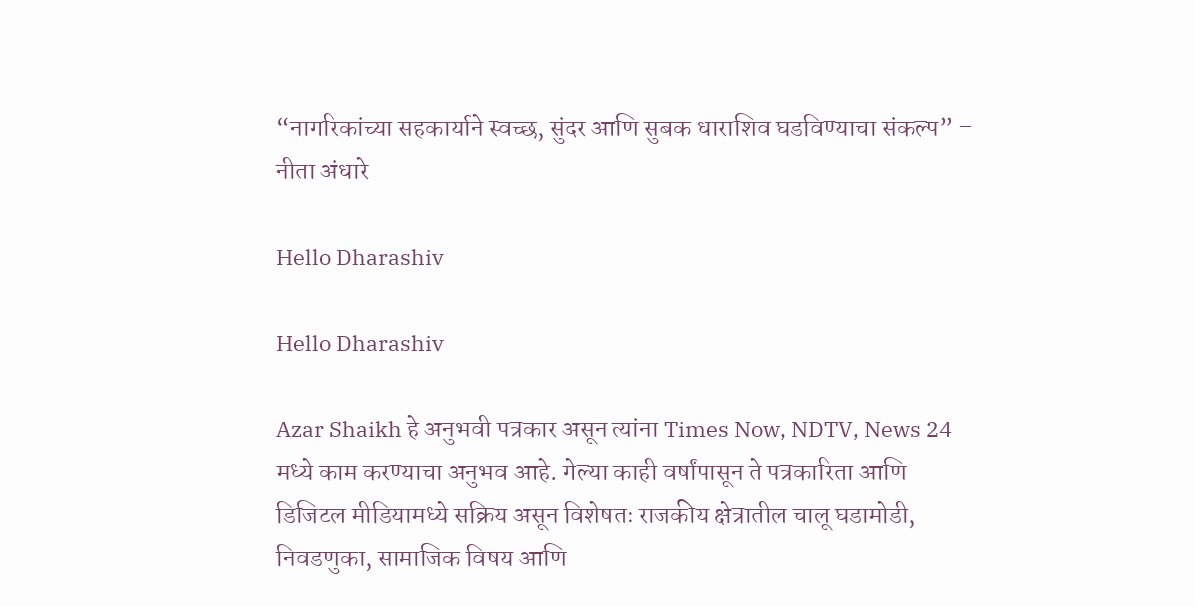“नागरिकांच्या सहकार्याने स्वच्छ, सुंदर आणि सुबक धाराशिव घडविण्याचा संकल्प” –  नीता अंधारे

Hello Dharashiv

Hello Dharashiv

Azar Shaikh हे अनुभवी पत्रकार असून त्यांना Times Now, NDTV, News 24 मध्ये काम करण्याचा अनुभव आहे. गेल्या काही वर्षांपासून ते पत्रकारिता आणि डिजिटल मीडियामध्ये सक्रिय असून विशेषतः राजकीय क्षेत्रातील चालू घडामोडी, निवडणुका, सामाजिक विषय आणि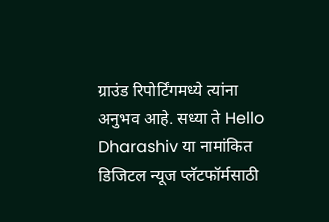ग्राउंड रिपोर्टिंगमध्ये त्यांना अनुभव आहे. सध्या ते Hello Dharashiv या नामांकित डिजिटल न्यूज प्लॅटफॉर्मसाठी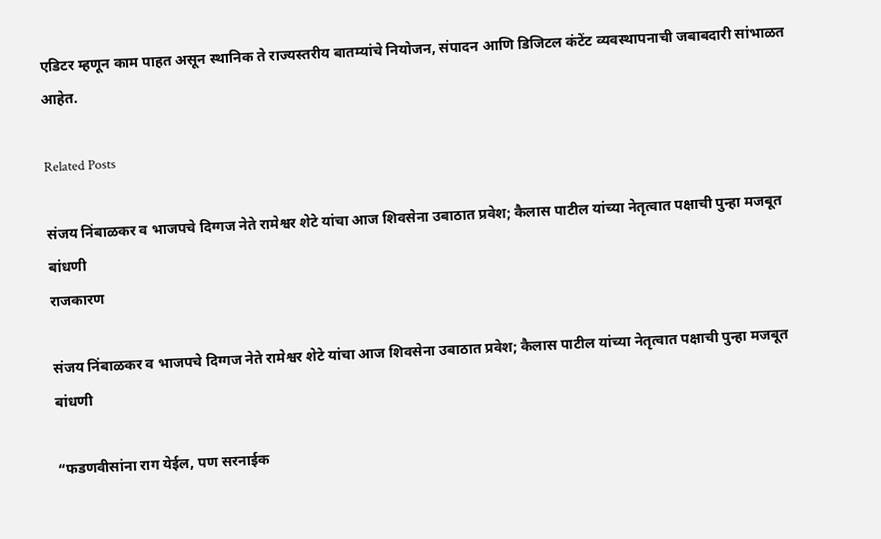एडिटर म्हणून काम पाहत असून स्थानिक ते राज्यस्तरीय बातम्यांचे नियोजन, संपादन आणि डिजिटल कंटेंट व्यवस्थापनाची जबाबदारी सांभाळत आहेत.

Related Posts

संजय निंबाळकर व भाजपचे दिग्गज नेते रामेश्वर शेटे यांचा आज शिवसेना उबाठात प्रवेश; कैलास पाटील यांच्या नेतृत्वात पक्षाची पुन्हा मजबूत बांधणी
राजकारण

संजय निंबाळकर व भाजपचे दिग्गज नेते रामेश्वर शेटे यांचा आज शिवसेना उबाठात प्रवेश; कैलास पाटील यांच्या नेतृत्वात पक्षाची पुन्हा मजबूत बांधणी

“फडणवीसांना राग येईल, पण सरनाईक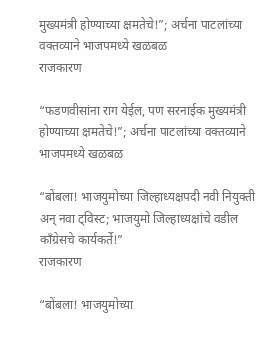मुख्यमंत्री होण्याच्या क्षमतेचे!”; अर्चना पाटलांच्या वक्तव्याने भाजपमध्ये खळबळ
राजकारण

“फडणवीसांना राग येईल, पण सरनाईक मुख्यमंत्री होण्याच्या क्षमतेचे!”; अर्चना पाटलांच्या वक्तव्याने भाजपमध्ये खळबळ

“बोंबला! भाजयुमोच्या जिल्हाध्यक्षपदी नवी नियुक्ती अन् नवा ट्विस्ट; भाजयुमो जिल्हाध्यक्षांचे वडील काँग्रेसचे कार्यकर्ते!”
राजकारण

“बोंबला! भाजयुमोच्या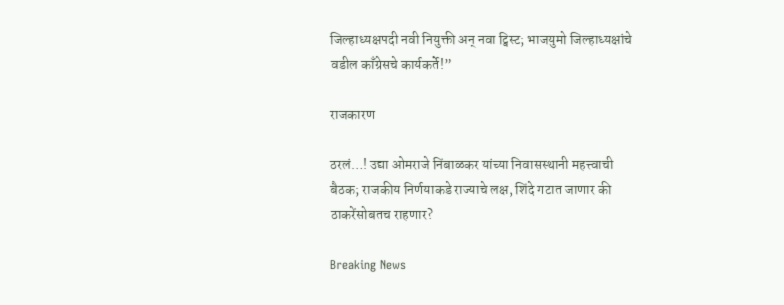जिल्हाध्यक्षपदी नवी नियुक्ती अन् नवा ट्विस्ट; भाजयुमो जिल्हाध्यक्षांचे वडील काँग्रेसचे कार्यकर्ते!”

राजकारण

ठरलं…! उद्या ओमराजे निंबाळकर यांच्या निवासस्थानी महत्त्वाची बैठक; राजकीय निर्णयाकडे राज्याचे लक्ष, शिंदे गटात जाणार की ठाकरेंसोबतच राहणार?

Breaking News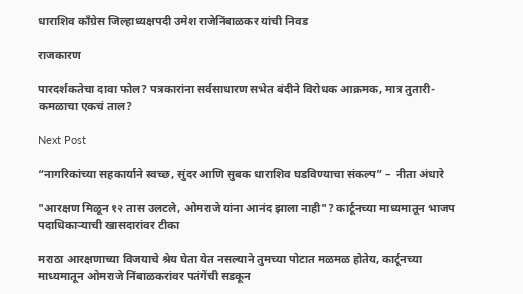धाराशिव काँग्रेस जिल्हाध्यक्षपदी उमेश राजेनिंबाळकर यांची निवड

राजकारण

पारदर्शकतेचा दावा फोल? पत्रकारांना सर्वसाधारण सभेत बंदीने विरोधक आक्रमक, मात्र तुतारी- कमळाचा एकचं ताल?

Next Post

“नागरिकांच्या सहकार्याने स्वच्छ, सुंदर आणि सुबक धाराशिव घडविण्याचा संकल्प” –  नीता अंधारे

"आरक्षण मिळून १२ तास उलटले, ओमराजे यांना आनंद झाला नाही"? कार्टूनच्या माध्यमातून भाजप पदाधिकाऱ्याची खासदारांवर टीका

मराठा आरक्षणाच्या विजयाचे श्रेय घेता येत नसल्याने तुमच्या पोटात मळमळ होतेय, कार्टूनच्या माध्यमातून ओमराजे निंबाळकरांवर पतंगेंची सडकून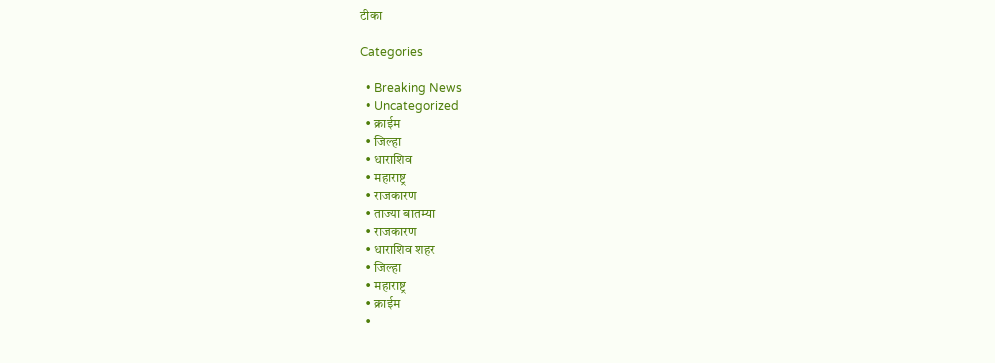टीका

Categories

  • Breaking News
  • Uncategorized
  • क्राईम
  • जिल्हा
  • धाराशिव
  • महाराष्ट्र
  • राजकारण
  • ताज्या बातम्या
  • राजकारण
  • धाराशिव शहर
  • जिल्हा
  • महाराष्ट्र
  • क्राईम
  •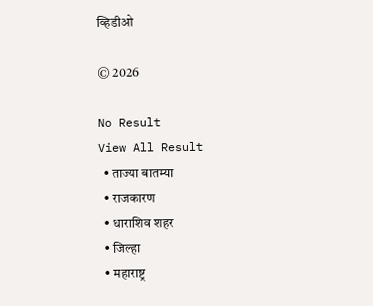व्हिडीओ

© 2026

No Result
View All Result
  • ताज्या बातम्या
  • राजकारण
  • धाराशिव शहर
  • जिल्हा
  • महाराष्ट्र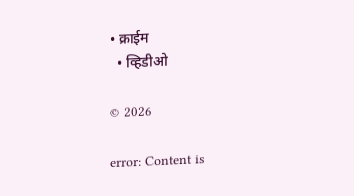• क्राईम
  • व्हिडीओ

© 2026

error: Content is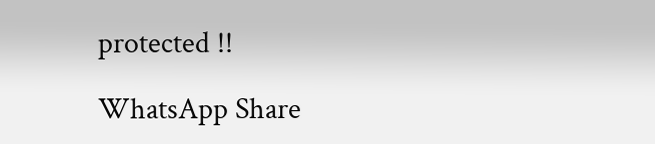protected !!

WhatsApp Share